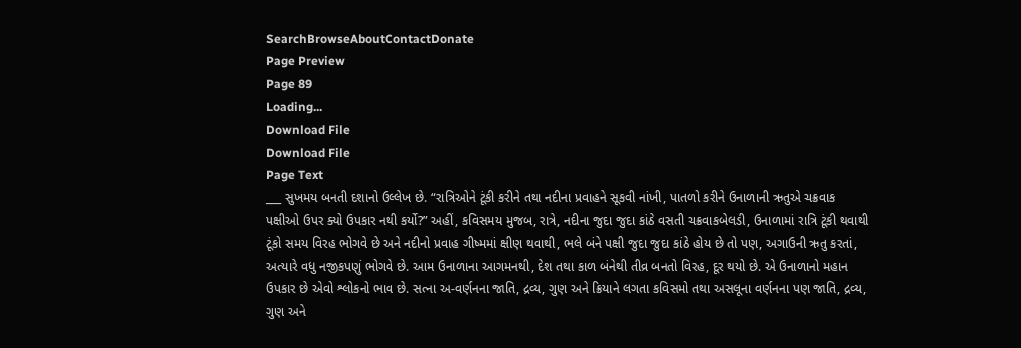SearchBrowseAboutContactDonate
Page Preview
Page 89
Loading...
Download File
Download File
Page Text
___ સુખમય બનતી દશાનો ઉલ્લેખ છે. “રાત્રિઓને ટૂંકી કરીને તથા નદીના પ્રવાહને સૂકવી નાંખી, પાતળો કરીને ઉનાળાની ઋતુએ ચક્રવાક પક્ષીઓ ઉપર ક્યો ઉપકાર નથી કર્યો?” અહીં, કવિસમય મુજબ, રાત્રે, નદીના જુદા જુદા કાંઠે વસતી ચક્રવાકબેલડી, ઉનાળામાં રાત્રિ ટૂંકી થવાથી ટૂંકો સમય વિરહ ભોગવે છે અને નદીનો પ્રવાહ ગીષ્મમાં ક્ષીણ થવાથી, ભલે બંને પક્ષી જુદા જુદા કાંઠે હોય છે તો પણ, અગાઉની ઋતુ કરતાં, અત્યારે વધુ નજીકપણું ભોગવે છે. આમ ઉનાળાના આગમનથી, દેશ તથા કાળ બંનેથી તીવ્ર બનતો વિરહ, દૂર થયો છે. એ ઉનાળાનો મહાન ઉપકાર છે એવો શ્લોકનો ભાવ છે. સત્ના અ-વર્ણનના જાતિ, દ્રવ્ય, ગુણ અને ક્રિયાને લગતા કવિસમો તથા અસલૂના વર્ણનના પણ જાતિ, દ્રવ્ય, ગુણ અને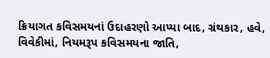ક્રિયાગત કવિસમયનાં ઉદાહરણો આપ્યા બાદ, ગ્રંથકાર, હવે, વિવેકીમાં, નિયમરૂપ કવિસમયના જાતિ,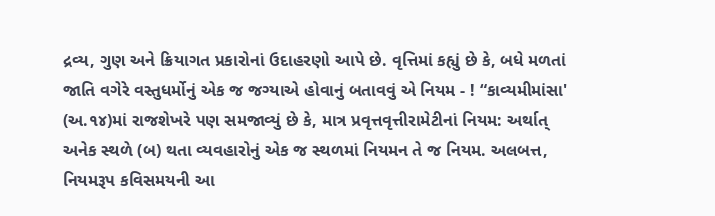દ્રવ્ય, ગુણ અને ક્રિયાગત પ્રકારોનાં ઉદાહરણો આપે છે. વૃત્તિમાં કહ્યું છે કે, બધે મળતાં જાતિ વગેરે વસ્તુધર્મોનું એક જ જગ્યાએ હોવાનું બતાવવું એ નિયમ - ! “કાવ્યમીમાંસા' (અ.૧૪)માં રાજશેખરે પણ સમજાવ્યું છે કે, માત્ર પ્રવૃત્તવૃત્તીરામેટીનાં નિયમ: અર્થાત્ અનેક સ્થળે (બ) થતા વ્યવહારોનું એક જ સ્થળમાં નિયમન તે જ નિયમ. અલબત્ત, નિયમરૂપ કવિસમયની આ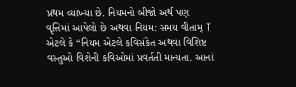પ્રથમ વ્યાખ્યા છે. નિયમનો બીજો અર્થ પણ વૃત્તિમાં આપેલો છે અથવા નિયમ: સમય વીતામ્ T એટલે કે “નિયમ એટલે કવિસંકેત અથવા વિશિષ્ટ વસ્તુઓ વિશેની કવિઓમાં પ્રવર્તતી માન્યતા. આનાં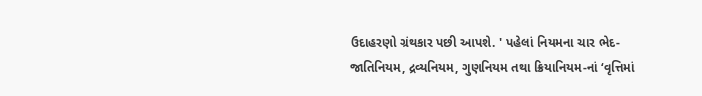ઉદાહરણો ગ્રંથકાર પછી આપશે. ' પહેલાં નિયમના ચાર ભેદ-જાતિનિયમ, દ્રવ્યનિયમ, ગુણનિયમ તથા ક્રિયાનિયમ-નાં ‘વૃત્તિમાં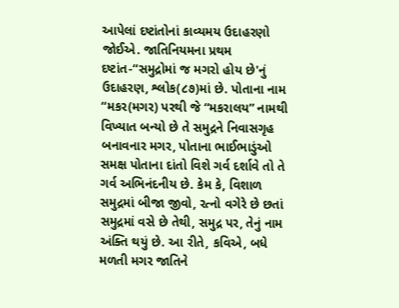આપેલાં દષ્ટાંતોનાં કાવ્યમય ઉદાહરણો જોઈએ. જાતિનિયમના પ્રથમ દષ્ટાંત-“સમુદ્રોમાં જ મગરો હોય છે'નું ઉદાહરણ, શ્લોક(૮૭)માં છે. પોતાના નામ “મકર(મગર) પરથી જે “મકરાલય” નામથી વિખ્યાત બન્યો છે તે સમુદ્રને નિવાસગૃહ બનાવનાર મગર, પોતાના ભાઈભાડુંઓ સમક્ષ પોતાના દાંતો વિશે ગર્વ દર્શાવે તો તે ગર્વ અભિનંદનીય છે. કેમ કે, વિશાળ સમુદ્રમાં બીજા જીવો, રત્નો વગેરે છે છતાં સમુદ્રમાં વસે છે તેથી, સમુદ્ર પર, તેનું નામ અંક્તિ થયું છે. આ રીતે, કવિએ, બધે મળતી મગર જાતિને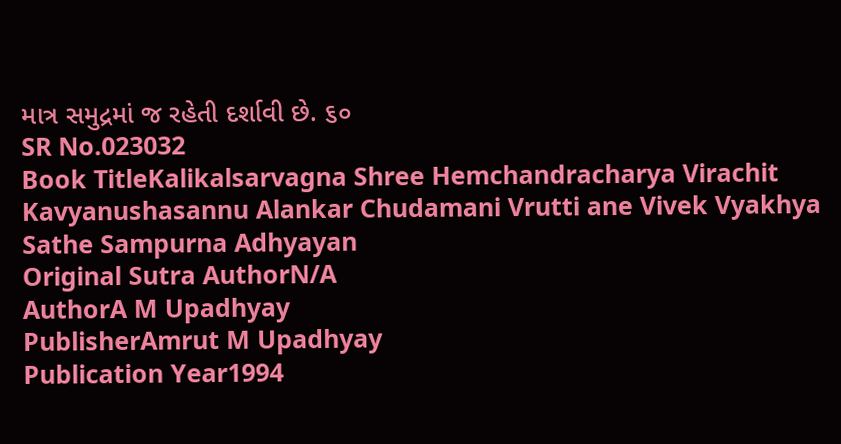માત્ર સમુદ્રમાં જ રહેતી દર્શાવી છે. ૬૦
SR No.023032
Book TitleKalikalsarvagna Shree Hemchandracharya Virachit Kavyanushasannu Alankar Chudamani Vrutti ane Vivek Vyakhya Sathe Sampurna Adhyayan
Original Sutra AuthorN/A
AuthorA M Upadhyay
PublisherAmrut M Upadhyay
Publication Year1994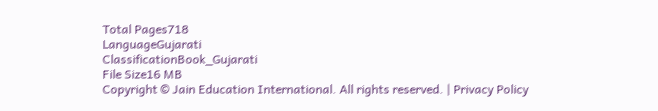Total Pages718
LanguageGujarati
ClassificationBook_Gujarati
File Size16 MB
Copyright © Jain Education International. All rights reserved. | Privacy Policy